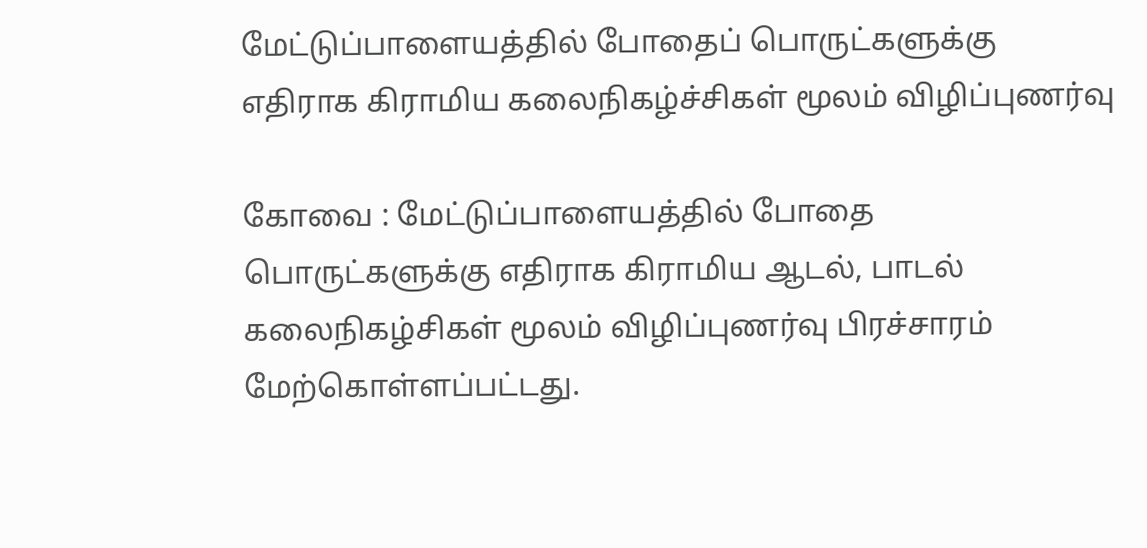மேட்டுப்பாளையத்தில் போதைப் பொருட்களுக்கு எதிராக கிராமிய கலைநிகழ்ச்சிகள் மூலம் விழிப்புணர்வு

கோவை : மேட்டுப்பாளையத்தில் போதை பொருட்களுக்கு எதிராக கிராமிய ஆடல், பாடல் கலைநிகழ்சிகள் மூலம் விழிப்புணர்வு பிரச்சாரம் மேற்கொள்ளப்பட்டது.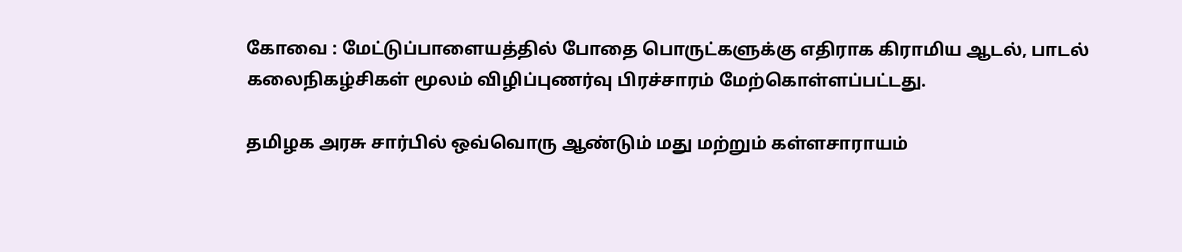கோவை : மேட்டுப்பாளையத்தில் போதை பொருட்களுக்கு எதிராக கிராமிய ஆடல், பாடல் கலைநிகழ்சிகள் மூலம் விழிப்புணர்வு பிரச்சாரம் மேற்கொள்ளப்பட்டது.

தமிழக அரசு சார்பில் ஒவ்வொரு ஆண்டும் மது மற்றும் கள்ளசாராயம்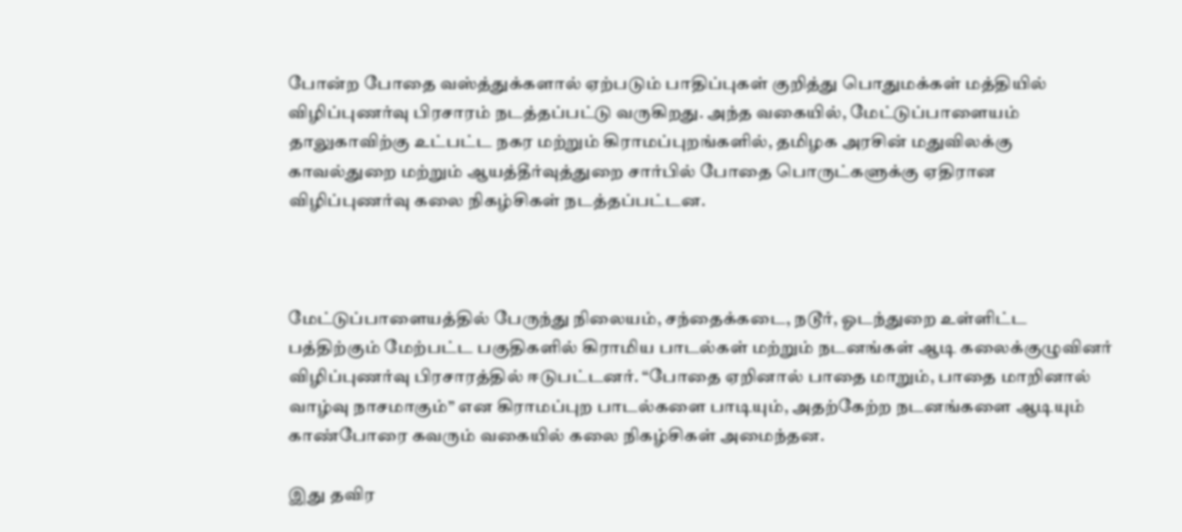போன்ற போதை வஸ்த்துக்களால் ஏற்படும் பாதிப்புகள் குறித்து பொதுமக்கள் மத்தியில் விழிப்புணர்வு பிரசாரம் நடத்தப்பட்டு வருகிறது. அந்த வகையில், மேட்டுப்பாளையம் தாலுகாவிற்கு உட்பட்ட நகர மற்றும் கிராமப்புறங்களில், தமிழக அரசின் மதுவிலக்கு காவல்துறை மற்றும் ஆயத்தீர்வுத்துறை சார்பில் போதை பொருட்களுக்கு ஏதிரான விழிப்புணர்வு கலை நிகழ்சிகள் நடத்தப்பட்டன.



மேட்டுப்பாளையத்தில் பேருந்து நிலையம், சந்தைக்கடை, நடூர், ஓடந்துறை உள்ளிட்ட பத்திற்கும் மேற்பட்ட பகுதிகளில் கிராமிய பாடல்கள் மற்றும் நடனங்கள் ஆடி கலைக்குழுவினர் விழிப்புணர்வு பிரசாரத்தில் ஈடுபட்டனர். “போதை ஏறினால் பாதை மாறும், பாதை மாறினால் வாழ்வு நாசமாகும்” என கிராமப்புற பாடல்களை பாடியும், அதற்கேற்ற நடனங்களை ஆடியும் காண்போரை கவரும் வகையில் கலை நிகழ்சிகள் அமைந்தன.

இது தவிர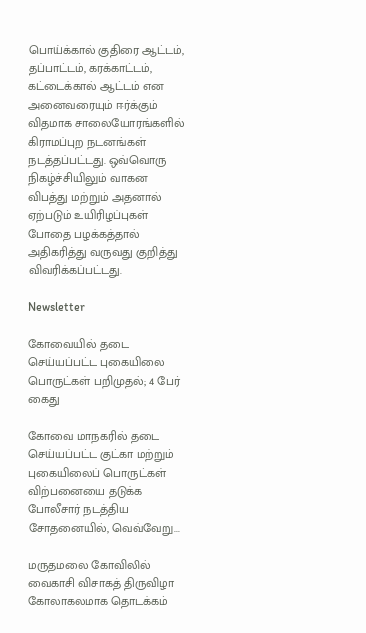பொய்க்கால் குதிரை ஆட்டம், தப்பாட்டம், கரக்காட்டம், கட்டைக்கால் ஆட்டம் என அனைவரையும் ஈர்க்கும் விதமாக சாலையோரங்களில் கிராமப்புற நடனங்கள் நடத்தப்பட்டது. ஒவ்வொரு நிகழ்ச்சியிலும் வாகன விபத்து மற்றும் அதனால் ஏற்படும் உயிரிழப்புகள் போதை பழக்கத்தால் அதிகரித்து வருவது குறித்து விவரிக்கப்பட்டது.

Newsletter

கோவையில் தடை செய்யப்பட்ட புகையிலை பொருட்கள் பறிமுதல்; 4 பேர் கைது

கோவை மாநகரில் தடை செய்யப்பட்ட குட்கா மற்றும் புகையிலைப் பொருட்கள் விற்பனையை தடுக்க போலீசார் நடத்திய சோதனையில், வெவ்வேறு...

மருதமலை கோவிலில் வைகாசி விசாகத் திருவிழா கோலாகலமாக தொடக்கம்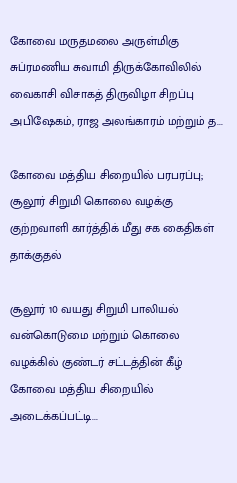கோவை மருதமலை அருள்மிகு சுப்ரமணிய சுவாமி திருக்கோவிலில் வைகாசி விசாகத் திருவிழா சிறப்பு அபிஷேகம், ராஜ அலங்காரம் மற்றும் த...

கோவை மத்திய சிறையில் பரபரப்பு; சூலூர் சிறுமி கொலை வழக்கு குற்றவாளி கார்த்திக் மீது சக கைதிகள் தாக்குதல்

சூலூர் 10 வயது சிறுமி பாலியல் வன்கொடுமை மற்றும் கொலை வழக்கில் குண்டர் சட்டத்தின் கீழ் கோவை மத்திய சிறையில் அடைக்கப்பட்டி...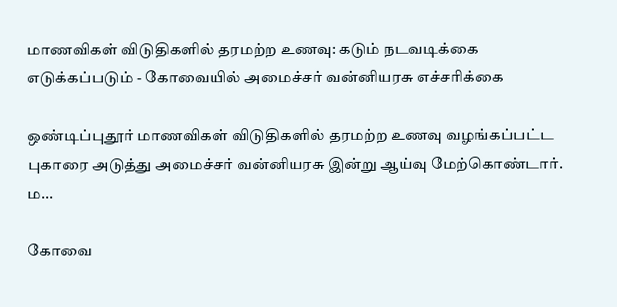மாணவிகள் விடுதிகளில் தரமற்ற உணவு: கடும் நடவடிக்கை எடுக்கப்படும் - கோவையில் அமைச்சர் வன்னியரசு எச்சரிக்கை

ஒண்டிப்புதூர் மாணவிகள் விடுதிகளில் தரமற்ற உணவு வழங்கப்பட்ட புகாரை அடுத்து அமைச்சர் வன்னியரசு இன்று ஆய்வு மேற்கொண்டார். ம...

கோவை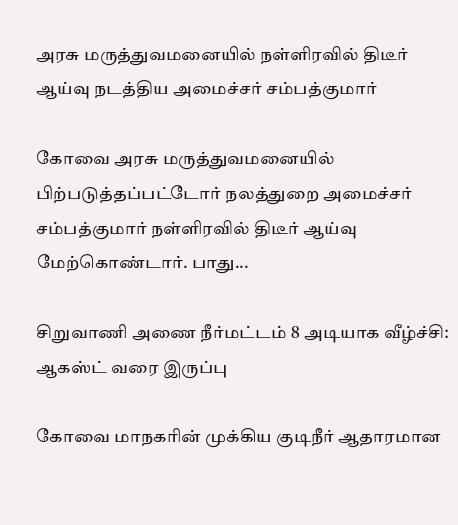அரசு மருத்துவமனையில் நள்ளிரவில் திடீர் ஆய்வு நடத்திய அமைச்சர் சம்பத்குமார்

கோவை அரசு மருத்துவமனையில் பிற்படுத்தப்பட்டோர் நலத்துறை அமைச்சர் சம்பத்குமார் நள்ளிரவில் திடீர் ஆய்வு மேற்கொண்டார். பாது...

சிறுவாணி அணை நீர்மட்டம் 8 அடியாக வீழ்ச்சி: ஆகஸ்ட் வரை இருப்பு

கோவை மாநகரின் முக்கிய குடிநீர் ஆதாரமான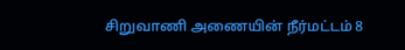சிறுவாணி அணையின் நீர்மட்டம் 8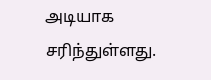அடியாக சரிந்துள்ளது.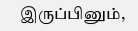இருப்பினும்,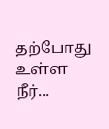தற்போது உள்ள நீர்...